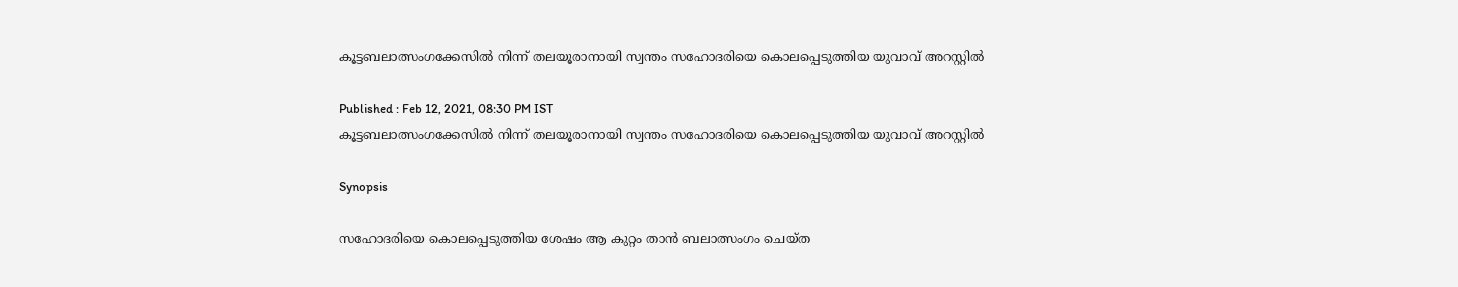കൂട്ടബലാത്സംഗക്കേസില്‍ നിന്ന് തലയൂരാനായി സ്വന്തം സഹോദരിയെ കൊലപ്പെടുത്തിയ യുവാവ് അറസ്റ്റില്‍

Published : Feb 12, 2021, 08:30 PM IST
കൂട്ടബലാത്സംഗക്കേസില്‍ നിന്ന് തലയൂരാനായി സ്വന്തം സഹോദരിയെ കൊലപ്പെടുത്തിയ യുവാവ് അറസ്റ്റില്‍

Synopsis

സഹോദരിയെ കൊലപ്പെടുത്തിയ ശേഷം ആ കുറ്റം താന്‍ ബലാത്സംഗം ചെയ്ത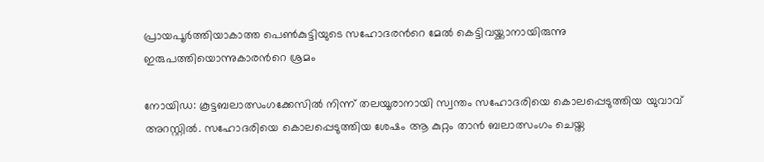പ്രായപൂര്‍ത്തിയാകാത്ത പെണ്‍കുട്ടിയുടെ സഹോദരന്‍റെ മേല്‍ കെട്ടിവയ്ക്കാനായിരുന്നു ഇരുപത്തിയൊന്നുകാരന്‍റെ ശ്രമം

നോയിഡ: കൂട്ടബലാത്സംഗക്കേസില്‍ നിന്ന് തലയൂരാനായി സ്വന്തം സഹോദരിയെ കൊലപ്പെടുത്തിയ യുവാവ് അറസ്റ്റില്‍. സഹോദരിയെ കൊലപ്പെടുത്തിയ ശേഷം ആ കുറ്റം താന്‍ ബലാത്സംഗം ചെയ്ത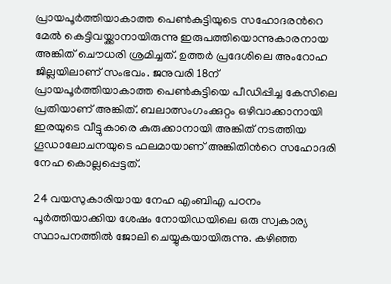പ്രായപൂര്‍ത്തിയാകാത്ത പെണ്‍കുട്ടിയുടെ സഹോദരന്‍റെ മേല്‍ കെട്ടിവയ്ക്കാനായിരുന്നു ഇരുപത്തിയൊന്നുകാരനായ അങ്കിത് ചൌധരി ശ്രമിച്ചത്. ഉത്തര്‍ പ്രദേശിലെ അംറോഹ ജില്ലയിലാണ് സംഭവം. ജനുവരി 18ന് പ്രായപൂര്‍ത്തിയാകാത്ത പെണ്‍കുട്ടിയെ പീഡിപ്പിച്ച കേസിലെ പ്രതിയാണ് അങ്കിത്. ബലാത്സംഗംക്കുറ്റം ഒഴിവാക്കാനായി ഇരയുടെ വീട്ടുകാരെ കുരുക്കാനായി അങ്കിത് നടത്തിയ ഗൂഡാലോചനയുടെ ഫലമായാണ് അങ്കിതിന്‍റെ സഹോദരി നേഹ കൊല്ലപ്പെട്ടത്.

24 വയസുകാരിയായ നേഹ എംബിഎ പഠനം പൂര്‍ത്തിയാക്കിയ ശേഷം നോയിഡയിലെ ഒരു സ്വകാര്യ സ്ഥാപനത്തില്‍ ജോലി ചെയ്യുകയായിരുന്നു. കഴിഞ്ഞ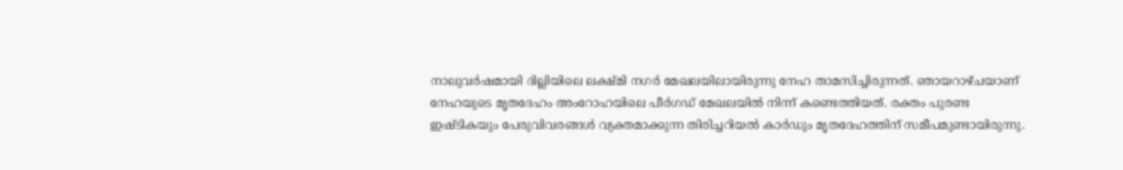നാലുവര്‍ഷമായി ദില്ലിയിലെ ലക്ഷ്മി നഗര്‍ മേഖലയിലായിരുന്നു നേഹ താമസിച്ചിരുന്നത്. ഞായറാഴ്ചയാണ് നേഹയുടെ മൃതദേഹം അംറോഹയിലെ പീര്‍ഗഡ് മേഖലയില്‍ നിന്ന് കണ്ടെത്തിയത്. രക്തം പുരണ്ട ഇഷ്ടികയും പേരുവിവരങ്ങള്‍ വ്യക്തമാക്കുന്ന തിരിച്ചറിയല്‍ കാര്‍ഡും മൃതദേഹത്തിന് സമീപമുണ്ടായിരുന്നു.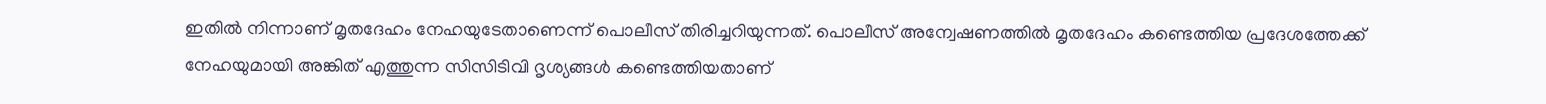ഇതില്‍ നിന്നാണ് മൃതദേഹം നേഹയുടേതാണെന്ന് പൊലീസ് തിരിച്ചറിയുന്നത്. പൊലീസ് അന്വേഷണത്തില്‍ മൃതദേഹം കണ്ടെത്തിയ പ്രദേശത്തേക്ക്  നേഹയുമായി അങ്കിത് എത്തുന്ന സിസിടിവി ദൃശ്യങ്ങള്‍ കണ്ടെത്തിയതാണ്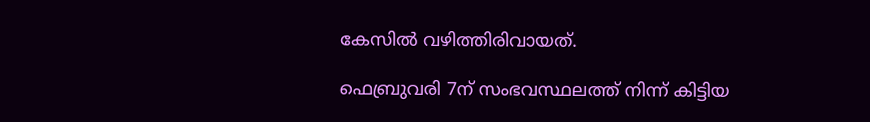കേസില്‍ വഴിത്തിരിവായത്.

ഫെബ്രുവരി 7ന് സംഭവസ്ഥലത്ത് നിന്ന് കിട്ടിയ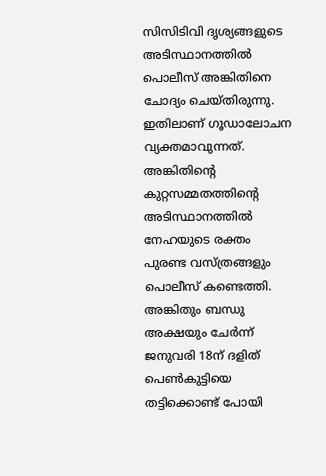സിസിടിവി ദൃശ്യങ്ങളുടെ അടിസ്ഥാനത്തില്‍ പൊലീസ് അങ്കിതിനെ ചോദ്യം ചെയ്തിരുന്നു. ഇതിലാണ് ഗൂഡാലോചന വ്യക്തമാവുന്നത്. അങ്കിതിന്‍റെ കുറ്റസമ്മതത്തിന്റെ അടിസ്ഥാനത്തില്‍ നേഹയുടെ രക്തം പുരണ്ട വസ്ത്രങ്ങളും പൊലീസ് കണ്ടെത്തി. അങ്കിതും ബന്ധു അക്ഷയും ചേര്‍ന്ന് ജനുവരി 18ന് ദളിത് പെണ്‍കുട്ടിയെ തട്ടിക്കൊണ്ട് പോയി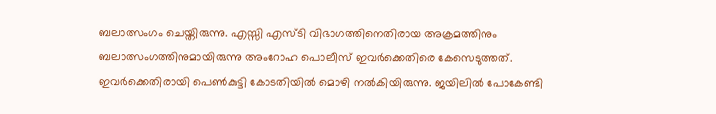ബലാത്സംഗം ചെയ്തിരുന്നു. എസ്സി എസ്ടി വിഭാഗത്തിനെതിരായ അക്രമത്തിനും ബലാത്സംഗത്തിനുമായിരുന്നു അംറോഹ പൊലീസ് ഇവര്‍ക്കെതിരെ കേസെടുത്തത്. ഇവര്‍ക്കെതിരായി പെണ്‍കുട്ടി കോടതിയില്‍ മൊഴി നല്‍കിയിരുന്നു. ജയിലില്‍ പോകേണ്ടി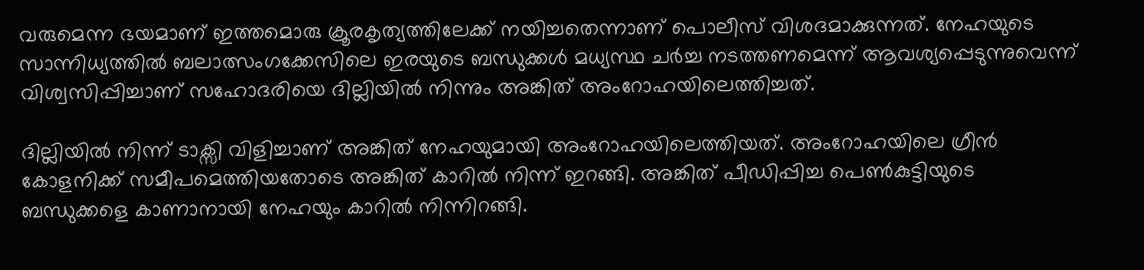വരുമെന്ന ഭയമാണ് ഇത്തമൊരു ക്രൂരകൃത്യത്തിലേക്ക് നയിച്ചതെന്നാണ് പൊലീസ് വിശദമാക്കുന്നത്. നേഹയുടെ സാന്നിധ്യത്തില്‍ ബലാത്സംഗക്കേസിലെ ഇരയുടെ ബന്ധുക്കള്‍ മധ്യസ്ഥ ചര്‍ച്ച നടത്തണമെന്ന് ആവശ്യപ്പെടുന്നുവെന്ന് വിശ്വസിപ്പിച്ചാണ് സഹോദരിയെ ദില്ലിയില്‍ നിന്നും അങ്കിത് അംറോഹയിലെത്തിച്ചത്.

ദില്ലിയില്‍ നിന്ന് ടാക്സി വിളിച്ചാണ് അങ്കിത് നേഹയുമായി അംറോഹയിലെത്തിയത്. അംറോഹയിലെ ഗ്രീന്‍ കോളനിക്ക് സമീപമെത്തിയതോടെ അങ്കിത് കാറില്‍ നിന്ന് ഇറങ്ങി. അങ്കിത് പീഡിപ്പിച്ച പെണ്‍കുട്ടിയുടെ ബന്ധുക്കളെ കാണാനായി നേഹയും കാറില്‍ നിന്നിറങ്ങി.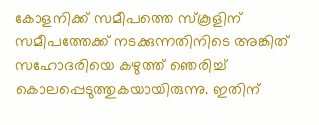കോളനിക്ക് സമീപത്തെ സ്കൂളിന് സമീപത്തേക്ക് നടക്കുന്നതിനിടെ അങ്കിത് സഹോദരിയെ കഴുത്ത് ഞെരിച്ച് കൊലപ്പെടുത്തുകയായിരുന്നു. ഇതിന്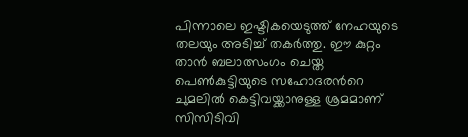പിന്നാലെ ഇഷ്ടികയെടുത്ത് നേഹയുടെ തലയും അടിച്ച് തകര്‍ത്തു. ഈ കുറ്റം താന്‍ ബലാത്സംഗം ചെയ്ത പെണ്‍കുട്ടിയുടെ സഹോദരന്‍റെ ചുമലില്‍ കെട്ടിവയ്ക്കാനുള്ള ശ്രമമാണ് സിസിടിവി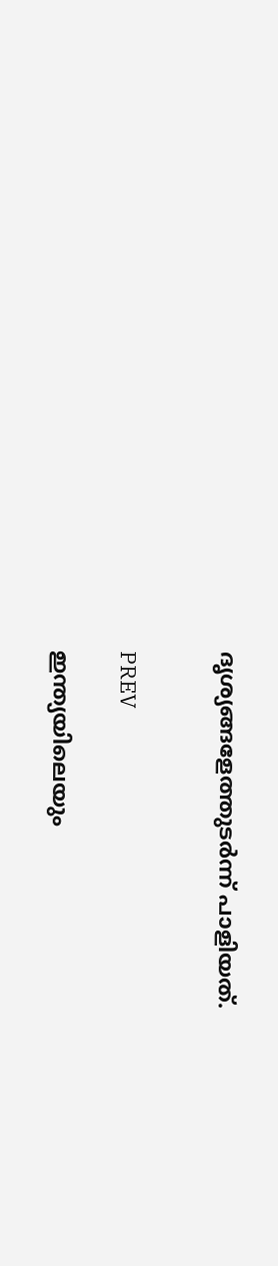ദൃശ്യങ്ങളേത്തുടര്‍ന്ന് പാളിയത്.


PREV

ഇന്ത്യയിലെയും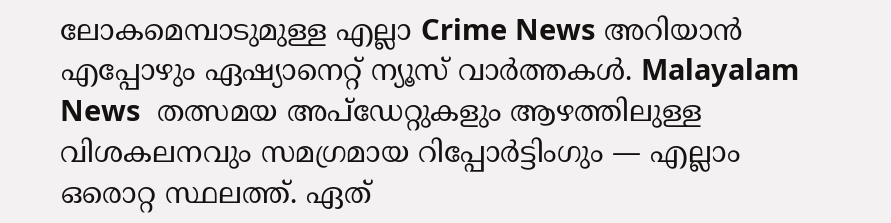ലോകമെമ്പാടുമുള്ള എല്ലാ Crime News അറിയാൻ എപ്പോഴും ഏഷ്യാനെറ്റ് ന്യൂസ് വാർത്തകൾ. Malayalam News  തത്സമയ അപ്‌ഡേറ്റുകളും ആഴത്തിലുള്ള വിശകലനവും സമഗ്രമായ റിപ്പോർട്ടിംഗും — എല്ലാം ഒരൊറ്റ സ്ഥലത്ത്. ഏത്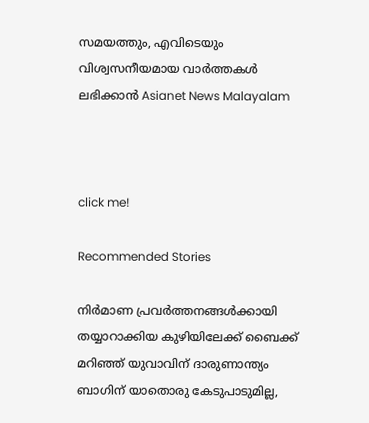സമയത്തും, എവിടെയും വിശ്വസനീയമായ വാർത്തകൾ ലഭിക്കാൻ Asianet News Malayalam



click me!

Recommended Stories

നിർമാണ പ്രവർത്തനങ്ങൾക്കായി തയ്യാറാക്കിയ കുഴിയിലേക്ക് ബൈക്ക് മറിഞ്ഞ് യുവാവിന് ദാരുണാന്ത്യം
ബാഗിന് യാതൊരു കേടുപാടുമില്ല,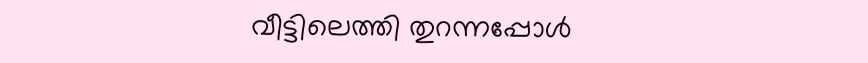വീട്ടിലെത്തി തുറന്നപ്പോൾ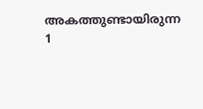അകത്തുണ്ടായിരുന്ന 1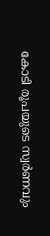കോടി രൂപയുടെ സ്വർണവും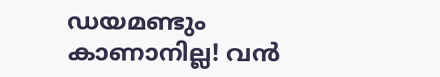ഡയമണ്ടും കാണാനില്ല! വൻ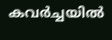കവർച്ചയിൽ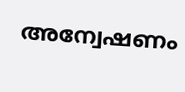അന്വേഷണം